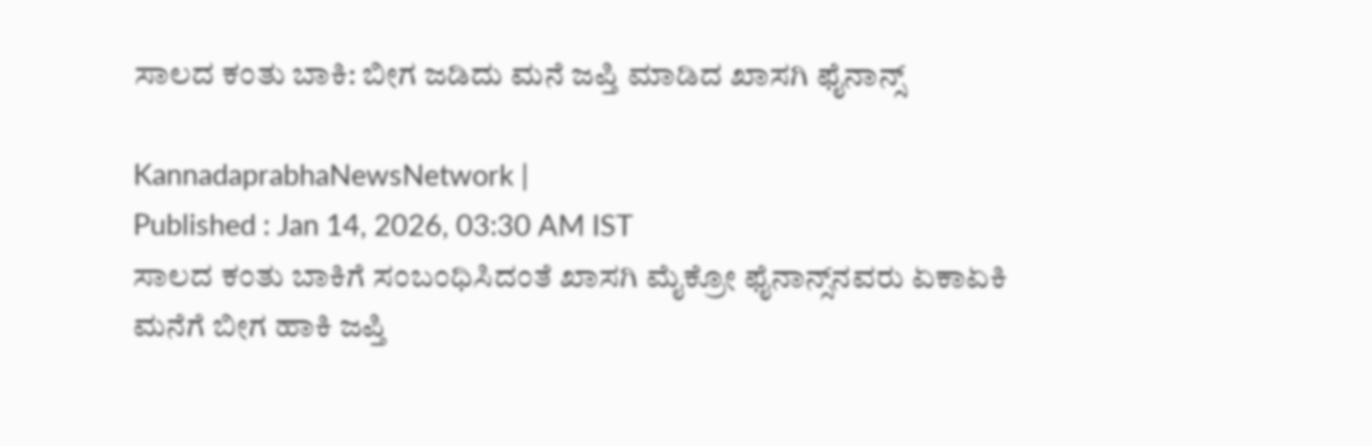ಸಾಲದ ಕಂತು ಬಾಕಿ: ಬೀಗ ಜಡಿದು ಮನೆ ಜಪ್ತಿ ಮಾಡಿದ ಖಾಸಗಿ ಫೈನಾನ್ಸ್‌

KannadaprabhaNewsNetwork |
Published : Jan 14, 2026, 03:30 AM IST
ಸಾಲದ ಕಂತು ಬಾಕಿಗೆ ಸಂಬಂಧಿಸಿದಂತೆ ಖಾಸಗಿ ಮೈಕ್ರೋ ಫೈನಾನ್ಸ್‌ನವರು ಏಕಾಏಕಿ ಮನೆಗೆ ಬೀಗ ಹಾಕಿ ಜಪ್ತಿ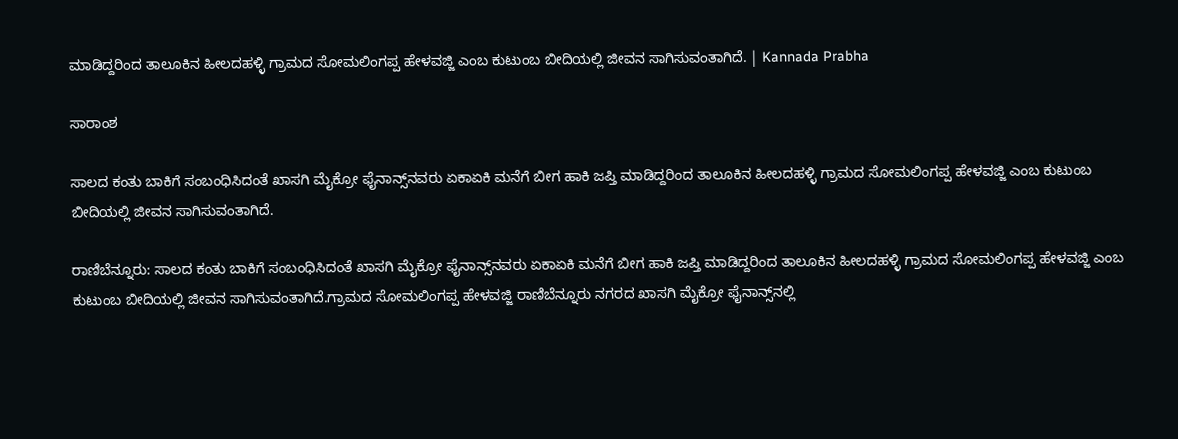ಮಾಡಿದ್ದರಿಂದ ತಾಲೂಕಿನ ಹೀಲದಹಳ್ಳಿ ಗ್ರಾಮದ ಸೋಮಲಿಂಗಪ್ಪ ಹೇಳವಜ್ಜಿ ಎಂಬ ಕುಟುಂಬ ಬೀದಿಯಲ್ಲಿ ಜೀವನ ಸಾಗಿಸುವಂತಾಗಿದೆ. | Kannada Prabha

ಸಾರಾಂಶ

ಸಾಲದ ಕಂತು ಬಾಕಿಗೆ ಸಂಬಂಧಿಸಿದಂತೆ ಖಾಸಗಿ ಮೈಕ್ರೋ ಫೈನಾನ್ಸ್‌ನವರು ಏಕಾಏಕಿ ಮನೆಗೆ ಬೀಗ ಹಾಕಿ ಜಪ್ತಿ ಮಾಡಿದ್ದರಿಂದ ತಾಲೂಕಿನ ಹೀಲದಹಳ್ಳಿ ಗ್ರಾಮದ ಸೋಮಲಿಂಗಪ್ಪ ಹೇಳವಜ್ಜಿ ಎಂಬ ಕುಟುಂಬ ಬೀದಿಯಲ್ಲಿ ಜೀವನ ಸಾಗಿಸುವಂತಾಗಿದೆ.

ರಾಣಿಬೆನ್ನೂರು: ಸಾಲದ ಕಂತು ಬಾಕಿಗೆ ಸಂಬಂಧಿಸಿದಂತೆ ಖಾಸಗಿ ಮೈಕ್ರೋ ಫೈನಾನ್ಸ್‌ನವರು ಏಕಾಏಕಿ ಮನೆಗೆ ಬೀಗ ಹಾಕಿ ಜಪ್ತಿ ಮಾಡಿದ್ದರಿಂದ ತಾಲೂಕಿನ ಹೀಲದಹಳ್ಳಿ ಗ್ರಾಮದ ಸೋಮಲಿಂಗಪ್ಪ ಹೇಳವಜ್ಜಿ ಎಂಬ ಕುಟುಂಬ ಬೀದಿಯಲ್ಲಿ ಜೀವನ ಸಾಗಿಸುವಂತಾಗಿದೆ.ಗ್ರಾಮದ ಸೋಮಲಿಂಗಪ್ಪ ಹೇಳವಜ್ಜಿ ರಾಣಿಬೆನ್ನೂರು ನಗರದ ಖಾಸಗಿ ಮೈಕ್ರೋ ಫೈನಾನ್ಸ್‌ನಲ್ಲಿ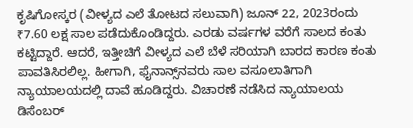ಕೃಷಿಗೋಸ್ಕರ (ವೀಳ್ಯದ ಎಲೆ ತೋಟದ ಸಲುವಾಗಿ) ಜೂನ್‌ 22, 2023ರಂದು ₹7.60 ಲಕ್ಷ ಸಾಲ ಪಡೆದುಕೊಂಡಿದ್ದರು. ಎರಡು ವರ್ಷಗಳ ವರೆಗೆ ಸಾಲದ ಕಂತು ಕಟ್ಟಿದ್ದಾರೆ. ಆದರೆ, ಇತ್ತೀಚಿಗೆ ವೀಳ್ಯದ ಎಲೆ ಬೆಳೆ ಸರಿಯಾಗಿ ಬಾರದ ಕಾರಣ ಕಂತು ಪಾವತಿಸಿರಲಿಲ್ಲ. ಹೀಗಾಗಿ, ಫೈನಾನ್ಸ್‌ನವರು ಸಾಲ ವಸೂಲಾತಿಗಾಗಿ ನ್ಯಾಯಾಲಯದಲ್ಲಿ ದಾವೆ ಹೂಡಿದ್ದರು. ವಿಚಾರಣೆ ನಡೆಸಿದ ನ್ಯಾಯಾಲಯ ಡಿಸೆಂಬರ್‌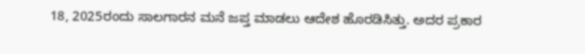18, 2025ರಂದು ಸಾಲಗಾರನ ಮನೆ ಜಪ್ತ ಮಾಡಲು ಆದೇಶ ಹೊರಡಿಸಿತ್ತು. ಅದರ ಪ್ರಕಾರ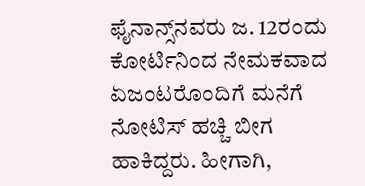ಫೈನಾನ್ಸ್‌ನವರು ಜ. 12ರಂದು ಕೋರ್ಟಿನಿಂದ ನೇಮಕವಾದ ಏಜಂಟರೊಂದಿಗೆ ಮನೆಗೆ ನೋಟಿಸ್ ಹಚ್ಚಿ ಬೀಗ ಹಾಕಿದ್ದರು. ಹೀಗಾಗಿ,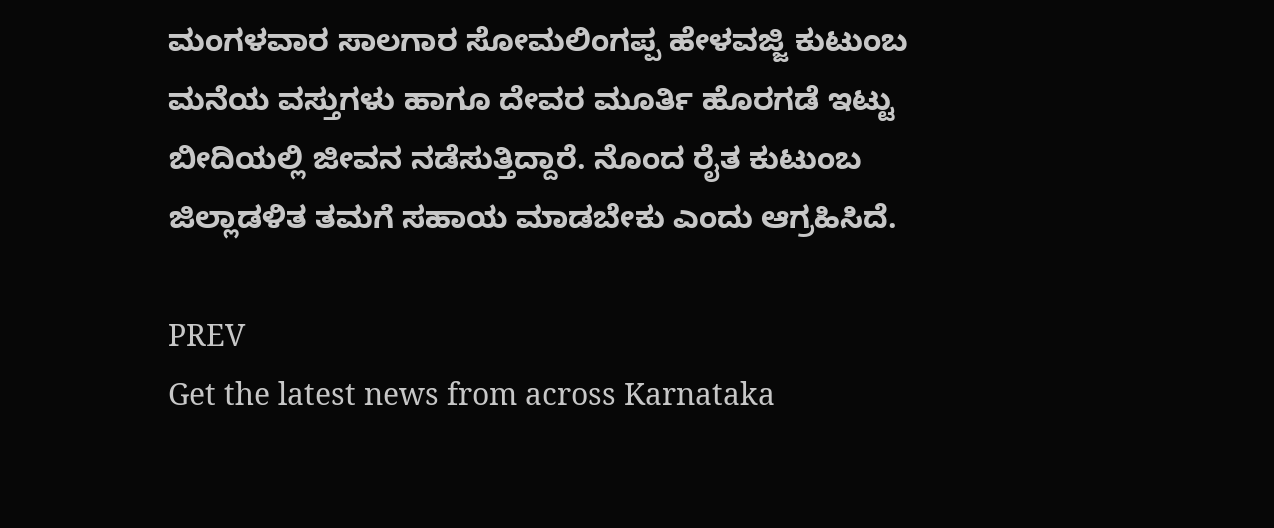ಮಂಗಳವಾರ ಸಾಲಗಾರ ಸೋಮಲಿಂಗಪ್ಪ ಹೇಳವಜ್ಜಿ ಕುಟುಂಬ ಮನೆಯ ವಸ್ತುಗಳು ಹಾಗೂ ದೇವರ ಮೂರ್ತಿ ಹೊರಗಡೆ ಇಟ್ಟು ಬೀದಿಯಲ್ಲಿ ಜೀವನ ನಡೆಸುತ್ತಿದ್ದಾರೆ. ನೊಂದ ರೈತ ಕುಟುಂಬ ಜಿಲ್ಲಾಡಳಿತ ತಮಗೆ ಸಹಾಯ ಮಾಡಬೇಕು ಎಂದು ಆಗ್ರಹಿಸಿದೆ.

PREV
Get the latest news from across Karnataka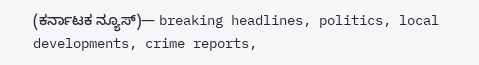(ಕರ್ನಾಟಕ ನ್ಯೂಸ್)— breaking headlines, politics, local developments, crime reports,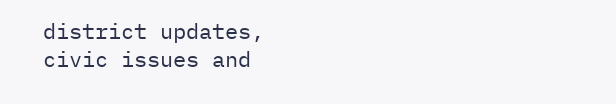district updates, civic issues and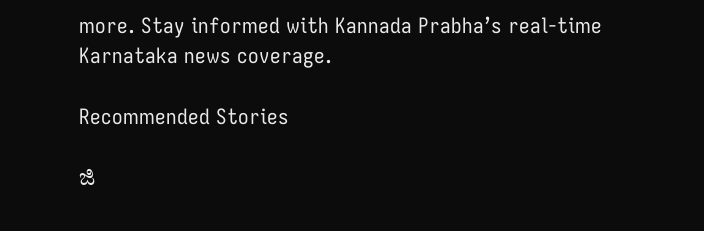more. Stay informed with Kannada Prabha’s real‑time Karnataka news coverage.

Recommended Stories

ಜಿ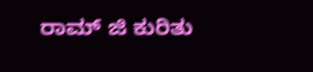ರಾಮ್‌ ಜಿ ಕುರಿತು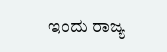ಇಂದು ರಾಜ್ಯ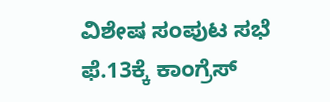ವಿಶೇಷ ಸಂಪುಟ ಸಭೆ
ಫೆ.13ಕ್ಕೆ ಕಾಂಗ್ರೆಸ್‌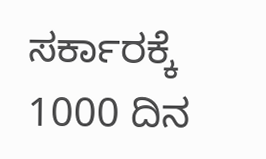ಸರ್ಕಾರಕ್ಕೆ 1000 ದಿನ